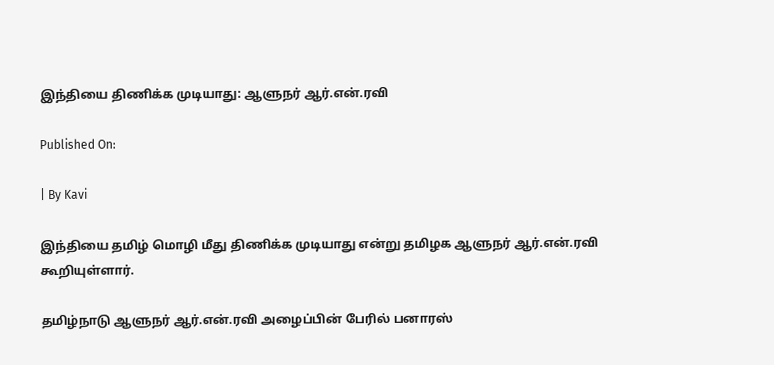இந்தியை திணிக்க முடியாது: ஆளுநர் ஆர்.என்.ரவி

Published On:

| By Kavi

இந்தியை தமிழ் மொழி மீது திணிக்க முடியாது என்று தமிழக ஆளுநர் ஆர்.என்.ரவி கூறியுள்ளார்.

தமிழ்நாடு ஆளுநர் ஆர்.என்.ரவி அழைப்பின் பேரில் பனாரஸ்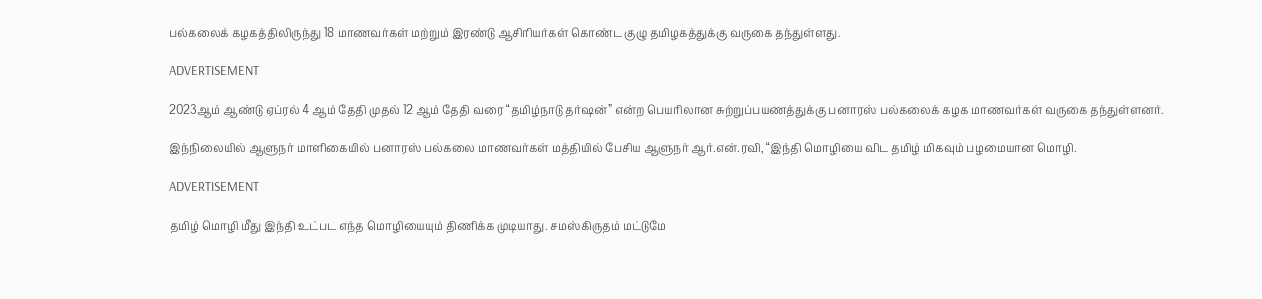பல்கலைக் கழகத்திலிருந்து 18 மாணவர்கள் மற்றும் இரண்டு ஆசிரியர்கள் கொண்ட குழு தமிழகத்துக்கு வருகை தந்துள்ளது.

ADVERTISEMENT

2023ஆம் ஆண்டு ஏப்ரல் 4 ஆம் தேதி முதல் 12 ஆம் தேதி வரை “தமிழ்நாடு தர்ஷன்” என்ற பெயரிலான சுற்றுப்பயணத்துக்கு பனாரஸ் பல்கலைக் கழக மாணவர்கள் வருகை தந்துள்ளனர்.

இந்நிலையில் ஆளுநர் மாளிகையில் பனாரஸ் பல்கலை மாணவர்கள் மத்தியில் பேசிய ஆளுநர் ஆர்.என்.ரவி, “இந்தி மொழியை விட தமிழ் மிகவும் பழமையான மொழி.

ADVERTISEMENT

தமிழ் மொழி மீது இந்தி உட்பட எந்த மொழியையும் திணிக்க முடியாது. சமஸ்கிருதம் மட்டுமே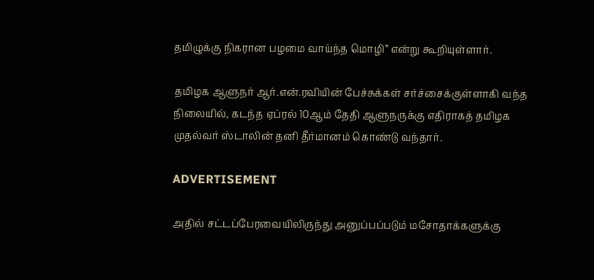தமிழுக்கு நிகரான பழமை வாய்ந்த மொழி” என்று கூறியுள்ளார்.

தமிழக ஆளுநர் ஆர்.என்.ரவியின் பேச்சுக்கள் சர்ச்சைக்குள்ளாகி வந்த நிலையில், கடந்த ஏப்ரல் 10ஆம் தேதி ஆளுநருக்கு எதிராகத் தமிழக முதல்வர் ஸ்டாலின் தனி தீர்மானம் கொண்டு வந்தார்.

ADVERTISEMENT

அதில் சட்டப்பேரவையிலிருந்து அனுப்பப்படும் மசோதாக்களுக்கு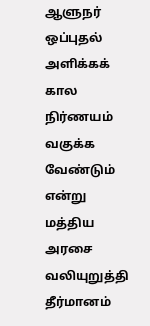ஆளுநர் ஒப்புதல் அளிக்கக் கால நிர்ணயம் வகுக்க வேண்டும் என்று மத்திய அரசை வலியுறுத்தி தீர்மானம்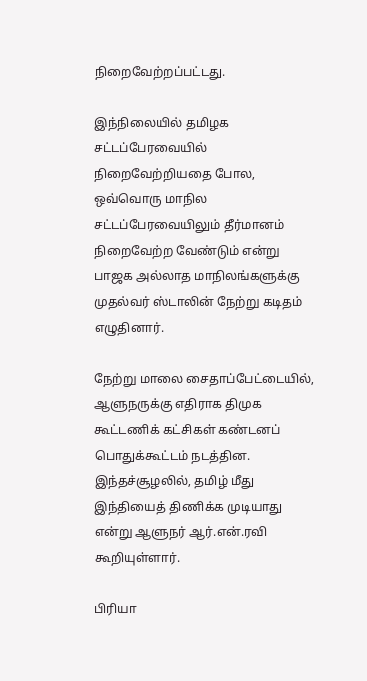நிறைவேற்றப்பட்டது.

இந்நிலையில் தமிழக சட்டப்பேரவையில் நிறைவேற்றியதை போல, ஒவ்வொரு மாநில சட்டப்பேரவையிலும் தீர்மானம் நிறைவேற்ற வேண்டும் என்று பாஜக அல்லாத மாநிலங்களுக்கு முதல்வர் ஸ்டாலின் நேற்று கடிதம் எழுதினார்.

நேற்று மாலை சைதாப்பேட்டையில், ஆளுநருக்கு எதிராக திமுக கூட்டணிக் கட்சிகள் கண்டனப் பொதுக்கூட்டம் நடத்தின. இந்தச்சூழலில், தமிழ் மீது இந்தியைத் திணிக்க முடியாது என்று ஆளுநர் ஆர்.என்.ரவி கூறியுள்ளார்.

பிரியா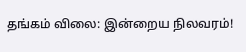தங்கம் விலை: இன்றைய நிலவரம்!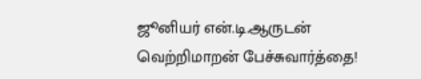ஜூனியர் என்.டி.ஆருடன் வெற்றிமாறன் பேச்சுவார்த்தை!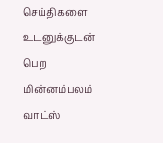செய்திகளை உடனுக்குடன் பெற மின்னம்பலம் வாட்ஸ்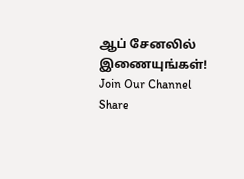ஆப் சேனலில் இணையுங்கள்!
Join Our Channel
Share